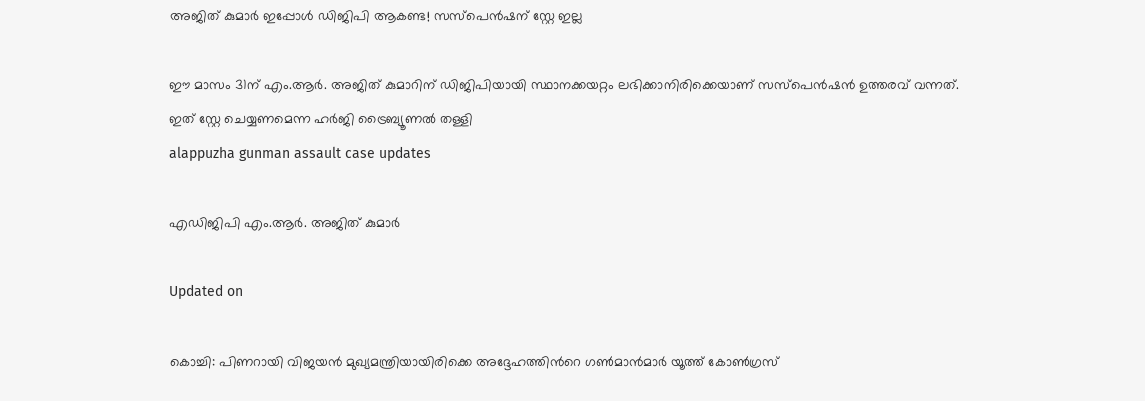അജിത് കുമാർ ഇപ്പോൾ ഡിജിപി ആകണ്ട! സസ്പെൻഷന് സ്റ്റേ ഇല്ല

ഈ മാസം 31ന് എം.ആർ. അജിത് കുമാറിന് ഡിജിപിയായി സ്ഥാനക്കയറ്റം ലഭിക്കാനിരിക്കെയാണ് സസ്പെൻഷൻ ഉത്തരവ് വന്നത്. ഇത് സ്റ്റേ ചെയ്യണമെന്ന ഹർജി ട്രൈബ്യൂണൽ തള്ളി
alappuzha gunman assault case updates

എഡിജിപി എം.ആർ. അജിത് കുമാർ

Updated on

കൊച്ചി: പിണറായി വിജയന്‍ മുഖ്യമന്ത്രിയായിരിക്കെ അദ്ദേഹത്തിന്‍റെ ഗൺമാൻമാർ യൂത്ത് കോൺഗ്രസ്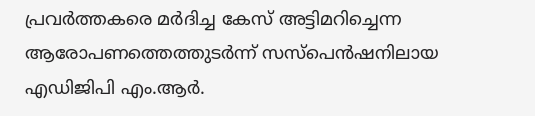പ്രവർത്തകരെ മർദിച്ച കേസ് അട്ടിമറിച്ചെന്ന ആരോപണത്തെത്തുടർന്ന് സസ്പെൻഷനിലായ എഡിജിപി എം.ആർ.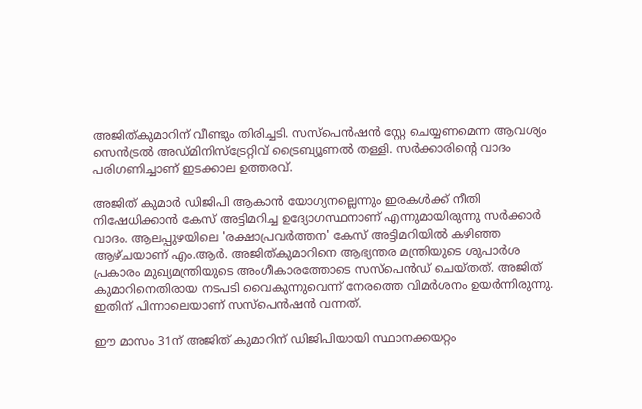അജിത്കുമാറിന് വീണ്ടും തിരിച്ചടി. സസ്പെൻഷൻ സ്റ്റേ ചെയ്യണമെന്ന ആവശ്യം സെൻട്രൽ അഡ്മിനിസ്ട്രേറ്റിവ് ട്രൈബ്യൂണൽ തള്ളി. സർക്കാരിന്‍റെ വാദം പരിഗണിച്ചാണ് ഇടക്കാല ഉത്തരവ്.

അജിത് കുമാർ ഡിജിപി ആകാൻ യോഗ്യനല്ലെന്നും ഇരകൾക്ക് നീതി നിഷേധിക്കാൻ കേസ് അട്ടിമറിച്ച ഉദ്യോഗസ്ഥനാണ് എന്നുമായിരുന്നു സർക്കാർ വാദം. ആലപ്പുഴയിലെ 'രക്ഷാപ്രവർത്തന' കേസ് അട്ടിമറിയിൽ കഴിഞ്ഞ ആഴ്ചയാണ് എം.ആർ. അജിത്കുമാറിനെ ആഭ്യന്തര മന്ത്രിയുടെ ശുപാർശ പ്രകാരം മുഖ്യമന്ത്രിയുടെ അംഗീകാരത്തോടെ സസ്പെൻഡ് ചെയ്തത്. അജിത് കുമാറിനെതിരായ നടപടി വൈകുന്നുവെന്ന് നേരത്തെ വിമർശനം ഉയർന്നിരുന്നു. ഇതിന് പിന്നാലെയാണ് സസ്പെൻഷൻ വന്നത്.

ഈ മാസം 31ന് അജിത് കുമാറിന് ഡിജിപിയായി സ്ഥാനക്കയറ്റം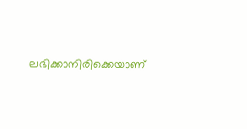ലഭിക്കാനിരിക്കെയാണ്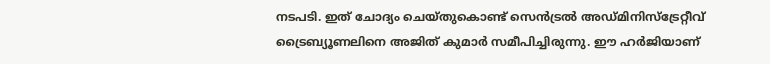നടപടി. ഇത് ചോദ്യം ചെയ്തുകൊണ്ട് സെൻട്രൽ അഡ്മിനിസ്ട്രേറ്റീവ് ട്രൈബ്യൂണലിനെ അജിത് കുമാർ സമീപിച്ചിരുന്നു. ഈ ഹർജിയാണ്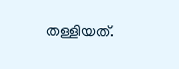തള്ളിയത്.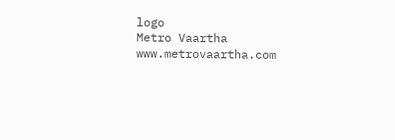logo
Metro Vaartha
www.metrovaartha.com